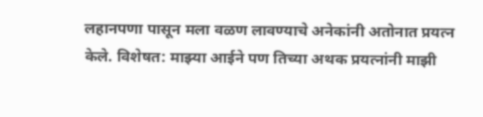लहानपणा पासून मला वळण लावण्याचे अनेकांनी अतोनात प्रयत्न केले. विशेषत: माझ्या आईने पण तिच्या अथक प्रयत्नांनी माझी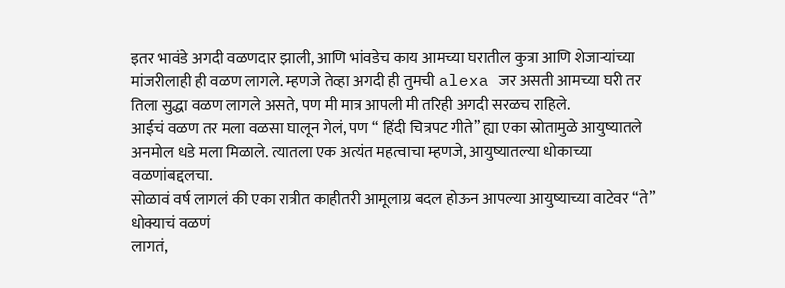इतर भावंडे अगदी वळणदार झाली, आणि भांवडेच काय आमच्या घरातील कुत्रा आणि शेजाऱ्यांच्या मांजरीलाही ही वळण लागले. म्हणजे तेव्हा अगदी ही तुमची alexa जर असती आमच्या घरी तर तिला सुद्धा वळण लागले असते, पण मी मात्र आपली मी तरिही अगदी सरळच राहिले.
आईचं वळण तर मला वळसा घालून गेलं, पण “ हिंदी चित्रपट गीते” ह्या एका स्रोतामुळे आयुष्यातले अनमोल धडे मला मिळाले. त्यातला एक अत्यंत महत्वाचा म्हणजे, आयुष्यातल्या धोकाच्या वळणांबद्दलचा.
सोळावं वर्ष लागलं की एका रात्रीत काहीतरी आमूलाग्र बदल होऊन आपल्या आयुष्याच्या वाटेवर “ते” धोक्याचं वळणं
लागतं,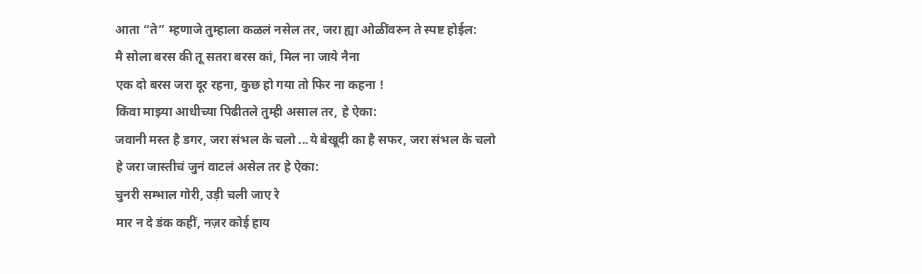आता “ते” म्हणाजे तुम्हाला कळलं नसेल तर, जरा ह्या ओळींवरुन ते स्पष्ट होईल:
मै सोला बरस की तू सतरा बरस कां, मिल ना जाये नैना
एक दो बरस जरा दूर रहना, कुछ हो गया तो फिर ना कहना !
किंवा माझ्या आधीच्या पिढीतले तुम्ही असाल तर, हे ऐका:
जवानी मस्त है डगर, जरा संभल के चलो ...ये बेखूदी का है सफर, जरा संभल के चलो
हे जरा जास्तीचं जुनं वाटलं असेल तर हे ऐका:
चुनरी सम्भाल गोरी, उड़ी चली जाए रे
मार न दे डंक कहीं, नज़र कोई हाय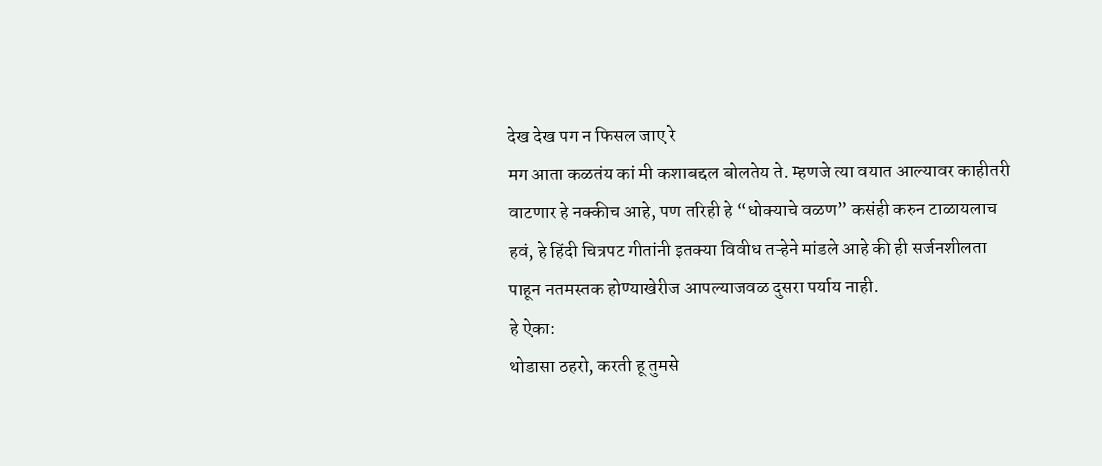देख देख पग न फिसल जाए रे
मग आता कळतंय कां मी कशाबद्दल बोलतेय ते. म्हणजे त्या वयात आल्यावर काहीतरी वाटणार हे नक्कीच आहे, पण तरिही हे “धोक्याचे वळण” कसंही करुन टाळायलाच हवं, हे हिंदी चित्रपट गीतांनी इतक्या विवीध तऱ्हेने मांडले आहे की ही सर्जनशीलता पाहून नतमस्तक होण्याखेरीज आपल्याजवळ दुसरा पर्याय नाही.
हे ऐका:
थोडासा ठहरो, करती हू तुमसे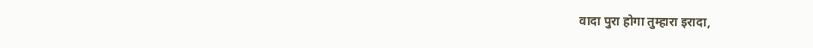वादा पुरा होगा तुम्हारा इरादा,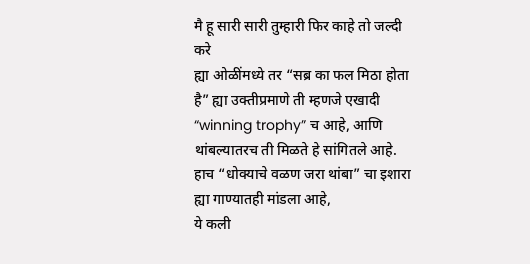मै हू सारी सारी तुम्हारी फिर काहे तो जल्दी करे
ह्या ओळींमध्ये तर “सब्र का फल मिठा होता है” ह्या उक्तीप्रमाणे ती म्हणजे एखादी “winning trophy” च आहे, आणि
थांबल्यातरच ती मिळते हे सांगितले आहे.
हाच “धोक्याचे वळण जरा थांबा” चा इशारा ह्या गाण्यातही मांडला आहे,
ये कली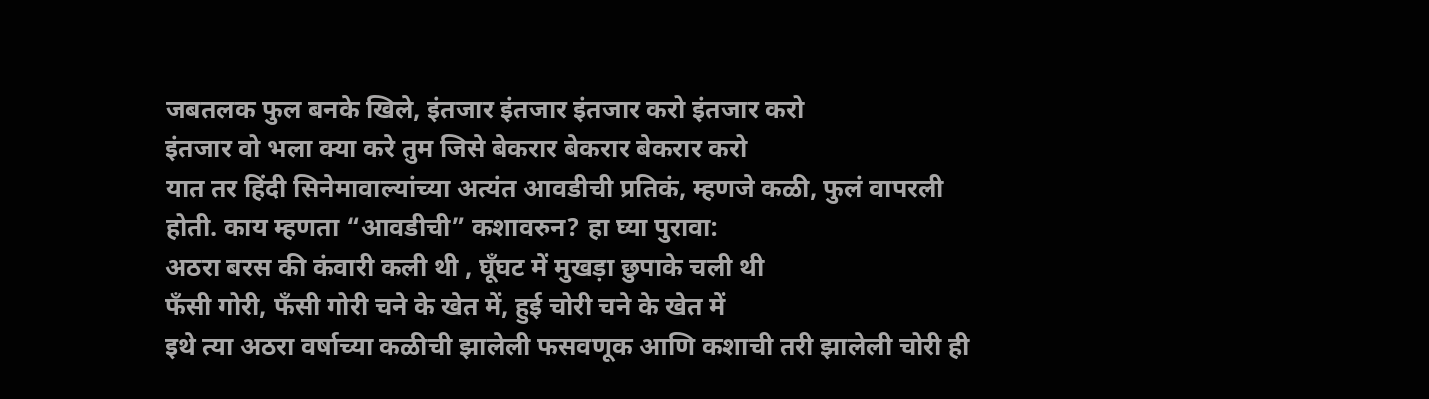जबतलक फुल बनके खिले, इंतजार इंतजार इंतजार करो इंतजार करो
इंतजार वो भला क्या करे तुम जिसे बेकरार बेकरार बेकरार करो
यात तर हिंदी सिनेमावाल्यांच्या अत्यंत आवडीची प्रतिकं, म्हणजे कळी, फुलं वापरली होती. काय म्हणता “आवडीची” कशावरुन? हा घ्या पुरावा:
अठरा बरस की कंवारी कली थी , घूँघट में मुखड़ा छुपाके चली थी
फँसी गोरी, फँसी गोरी चने के खेत में, हुई चोरी चने के खेत में
इथे त्या अठरा वर्षाच्या कळीची झालेली फसवणूक आणि कशाची तरी झालेली चोरी ही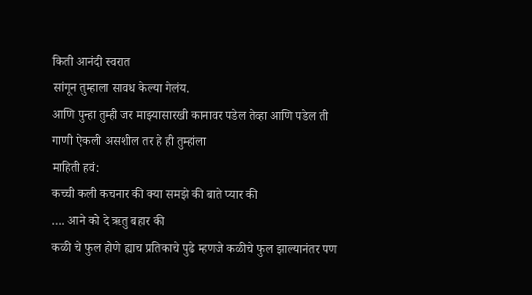किती आनंदी स्वरात
सांगून तुम्हाला सावध केल्या गेलंय.
आणि पुन्हा तुम्ही जर माझ्यासारखी कानावर पडेल तेव्हा आणि पडेल ती गाणी ऐकली असशील तर हे ही तुम्हांला
माहिती हवं:
कच्ची कली कचनार की क्या समझे की बाते प्यार की
…. आने को दे ऋतु बहार की
कळी चे फुल होणे ह्याच प्रतिकाचे पुढे म्हणजे कळीचे फुल झाल्यानंतर पण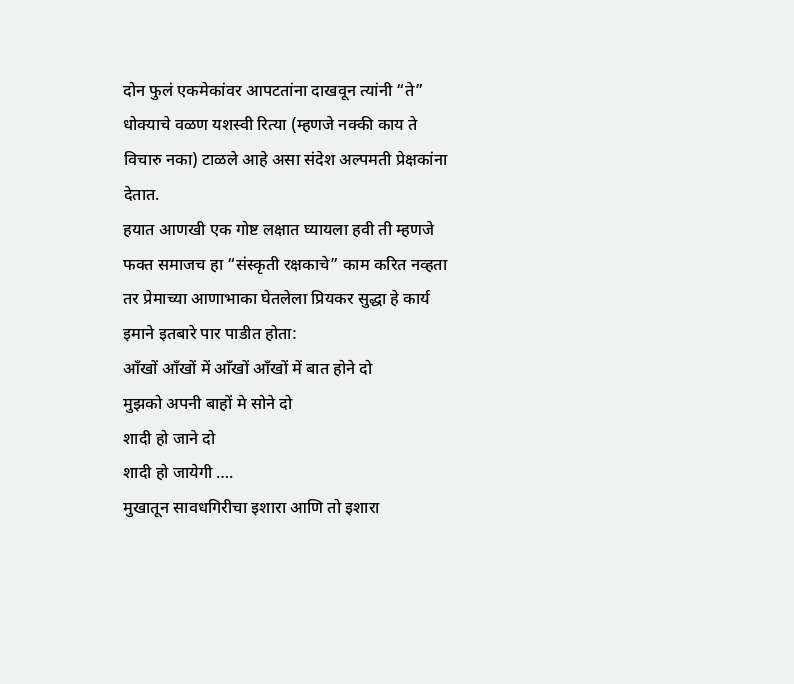दोन फुलं एकमेकांवर आपटतांना दाखवून त्यांनी “ते” धोक्याचे वळण यशस्वी रित्या (म्हणजे नक्की काय ते विचारु नका) टाळले आहे असा संदेश अल्पमती प्रेक्षकांना देतात.
हयात आणखी एक गोष्ट लक्षात घ्यायला हवी ती म्हणजे फक्त समाजच हा “संस्कृती रक्षकाचे” काम करित नव्हता तर प्रेमाच्या आणाभाका घेतलेला प्रियकर सुद्धा हे कार्य इमाने इतबारे पार पाडीत होता:
आँखों आँखों में आँखों आँखों में बात होने दो
मुझको अपनी बाहों मे सोने दो
शादी हो जाने दो
शादी हो जायेगी ….
मुखातून सावधगिरीचा इशारा आणि तो इशारा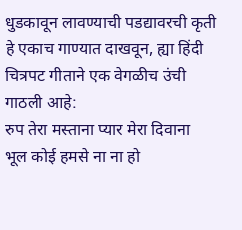धुडकावून लावण्याची पडद्यावरची कृती हे एकाच गाण्यात दाखवून, ह्या हिंदी चित्रपट गीताने एक वेगळीच उंची गाठली आहे:
रुप तेरा मस्ताना प्यार मेरा दिवाना
भूल कोई हमसे ना ना हो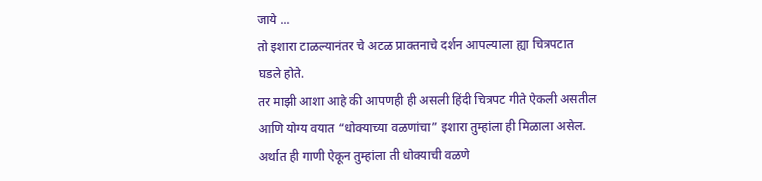जाये ...
तो इशारा टाळल्यानंतर चे अटळ प्राक्तनाचे दर्शन आपल्याला ह्या चित्रपटात घडले होते.
तर माझी आशा आहे की आपणही ही असली हिंदी चित्रपट गीते ऐकली असतील आणि योग्य वयात “धोक्याच्या वळणांचा” इशारा तुम्हांला ही मिळाला असेल. अर्थात ही गाणी ऐकून तुम्हांला ती धोक्याची वळणे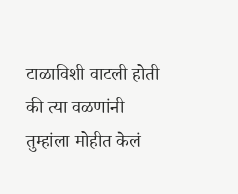टाळाविशी वाटली होती की त्या वळणांनी तुम्हांला मोहीत केलं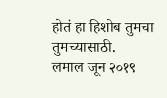होतं हा हिशोब तुमचा तुमच्यासाठी.
लमाल जून २०१९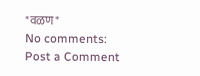"वळण"
No comments:
Post a Comment